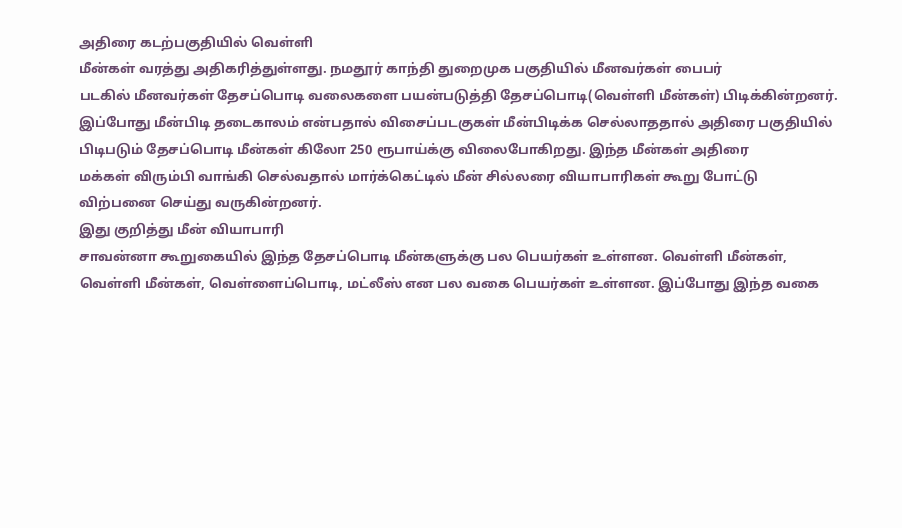அதிரை கடற்பகுதியில் வெள்ளி
மீன்கள் வரத்து அதிகரித்துள்ளது. நமதூர் காந்தி துறைமுக பகுதியில் மீனவர்கள் பைபர்
படகில் மீனவர்கள் தேசப்பொடி வலைகளை பயன்படுத்தி தேசப்பொடி(வெள்ளி மீன்கள்) பிடிக்கின்றனர்.
இப்போது மீன்பிடி தடைகாலம் என்பதால் விசைப்படகுகள் மீன்பிடிக்க செல்லாததால் அதிரை பகுதியில்
பிடிபடும் தேசப்பொடி மீன்கள் கிலோ 250 ரூபாய்க்கு விலைபோகிறது. இந்த மீன்கள் அதிரை
மக்கள் விரும்பி வாங்கி செல்வதால் மார்க்கெட்டில் மீன் சில்லரை வியாபாரிகள் கூறு போட்டு
விற்பனை செய்து வருகின்றனர்.
இது குறித்து மீன் வியாபாரி
சாவன்னா கூறுகையில் இந்த தேசப்பொடி மீன்களுக்கு பல பெயர்கள் உள்ளன. வெள்ளி மீன்கள்,
வெள்ளி மீன்கள், வெள்ளைப்பொடி, மட்லீஸ் என பல வகை பெயர்கள் உள்ளன. இப்போது இந்த வகை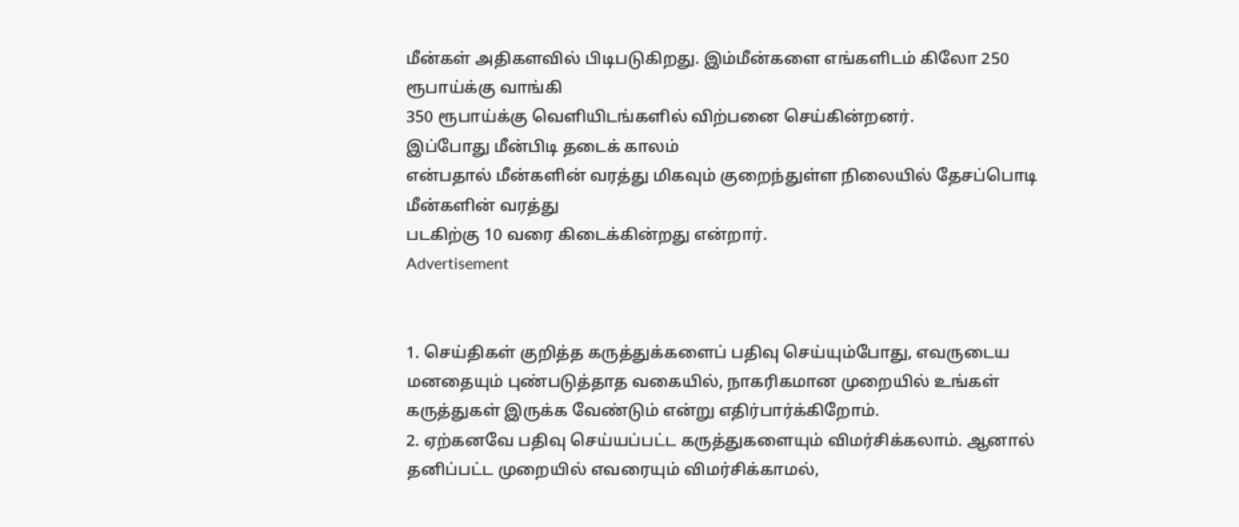மீன்கள் அதிகளவில் பிடிபடுகிறது. இம்மீன்களை எங்களிடம் கிலோ 250 ரூபாய்க்கு வாங்கி
350 ரூபாய்க்கு வெளியிடங்களில் விற்பனை செய்கின்றனர்.
இப்போது மீன்பிடி தடைக் காலம்
என்பதால் மீன்களின் வரத்து மிகவும் குறைந்துள்ள நிலையில் தேசப்பொடி மீன்களின் வரத்து
படகிற்கு 10 வரை கிடைக்கின்றது என்றார்.
Advertisement


1. செய்திகள் குறித்த கருத்துக்களைப் பதிவு செய்யும்போது, எவருடைய மனதையும் புண்படுத்தாத வகையில், நாகரிகமான முறையில் உங்கள் கருத்துகள் இருக்க வேண்டும் என்று எதிர்பார்க்கிறோம்.
2. ஏற்கனவே பதிவு செய்யப்பட்ட கருத்துகளையும் விமர்சிக்கலாம். ஆனால் தனிப்பட்ட முறையில் எவரையும் விமர்சிக்காமல்,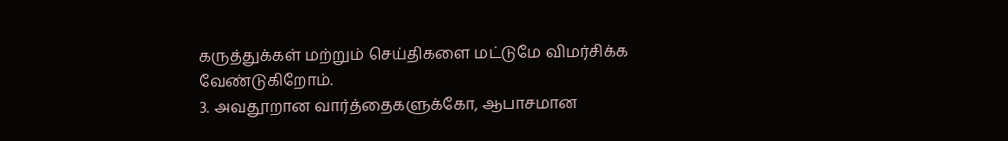கருத்துக்கள் மற்றும் செய்திகளை மட்டுமே விமர்சிக்க வேண்டுகிறோம்.
3. அவதூறான வார்த்தைகளுக்கோ, ஆபாசமான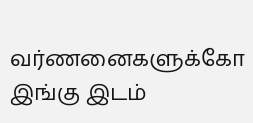வர்ணனைகளுக்கோ இங்கு இடம்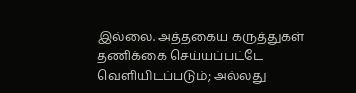இல்லை. அத்தகைய கருத்துகள் தணிக்கை செய்யப்பட்டே வெளியிடப்படும்; அல்லது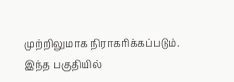முற்றிலுமாக நிராகரிக்கப்படும். இந்த பகுதியில்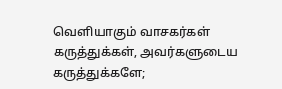வெளியாகும் வாசகர்கள் கருத்துக்கள், அவர்களுடைய கருத்துக்களே;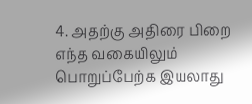4. அதற்கு அதிரை பிறை எந்த வகையிலும் பொறுப்பேற்க இயலாது